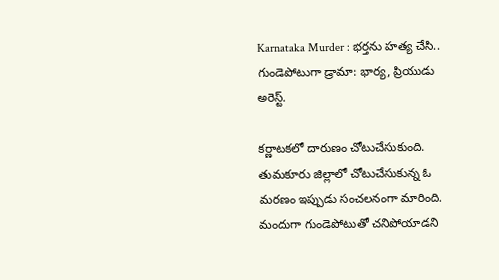Karnataka Murder : భర్తను హత్య చేసి.. గుండెపోటుగా డ్రామా: భార్య, ప్రియుడు అరెస్ట్.

కర్ణాటకలో దారుణం చోటుచేసుకుంది. తుమకూరు జిల్లాలో చోటుచేసుకున్న ఓ మరణం ఇప్పుడు సంచలనంగా మారింది. మందుగా గుండెపోటుతో చనిపోయాడని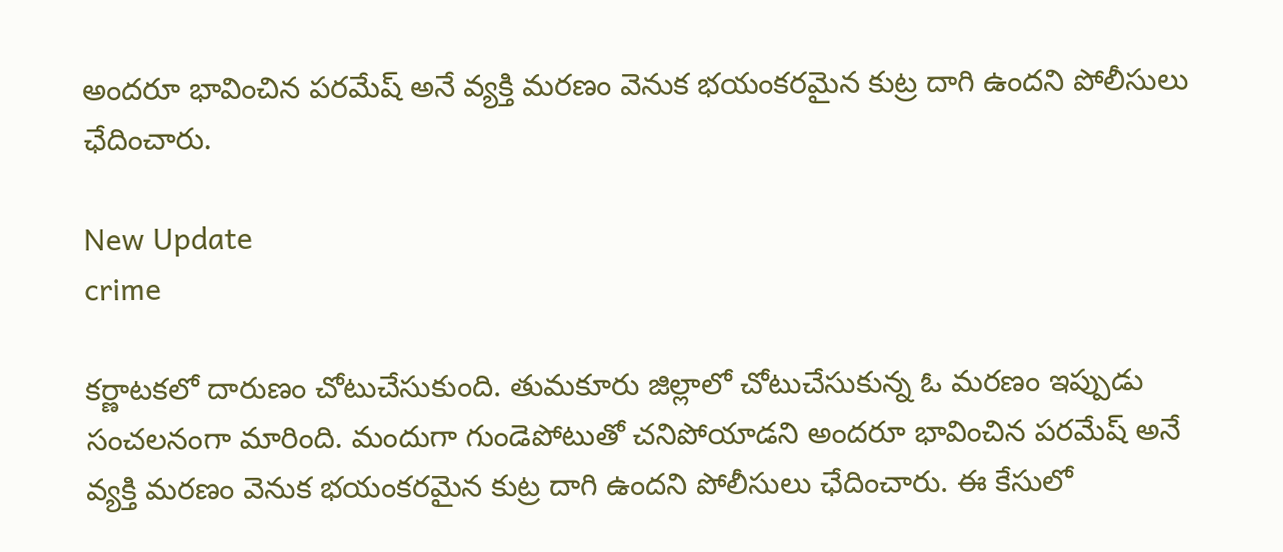అందరూ భావించిన పరమేష్ అనే వ్యక్తి మరణం వెనుక భయంకరమైన కుట్ర దాగి ఉందని పోలీసులు ఛేదించారు.

New Update
crime

కర్ణాటకలో దారుణం చోటుచేసుకుంది. తుమకూరు జిల్లాలో చోటుచేసుకున్న ఓ మరణం ఇప్పుడు సంచలనంగా మారింది. మందుగా గుండెపోటుతో చనిపోయాడని అందరూ భావించిన పరమేష్ అనే వ్యక్తి మరణం వెనుక భయంకరమైన కుట్ర దాగి ఉందని పోలీసులు ఛేదించారు. ఈ కేసులో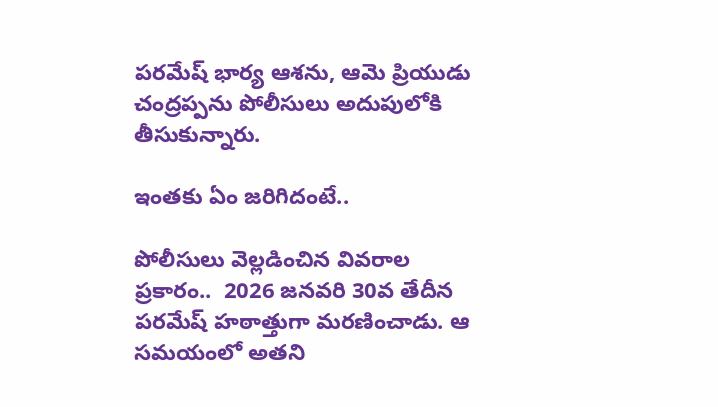పరమేష్ భార్య ఆశను, ఆమె ప్రియుడు చంద్రప్పను పోలీసులు అదుపులోకి తీసుకున్నారు.

ఇంతకు ఏం జరిగిదంటే..

పోలీసులు వెల్లడించిన వివరాల ప్రకారం..  2026 జనవరి 30వ తేదీన పరమేష్ హఠాత్తుగా మరణించాడు. ఆ సమయంలో అతని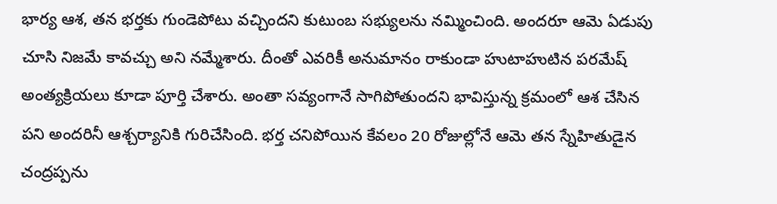భార్య ఆశ, తన భర్తకు గుండెపోటు వచ్చిందని కుటుంబ సభ్యులను నమ్మించింది. అందరూ ఆమె ఏడుపు చూసి నిజమే కావచ్చు అని నమ్మేశారు. దీంతో ఎవరికీ అనుమానం రాకుండా హుటాహుటిన పరమేష్ అంత్యక్రియలు కూడా పూర్తి చేశారు. అంతా సవ్యంగానే సాగిపోతుందని భావిస్తున్న క్రమంలో ఆశ చేసిన పని అందరినీ ఆశ్చర్యానికి గురిచేసింది. భర్త చనిపోయిన కేవలం 20 రోజుల్లోనే ఆమె తన స్నేహితుడైన చంద్రప్పను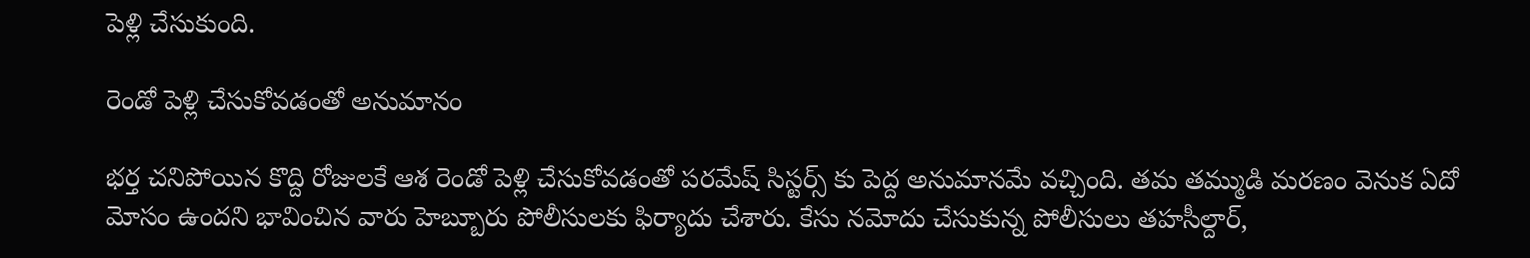పెళ్లి చేసుకుంది.

రెండో పెళ్లి చేసుకోవడంతో అనుమానం

భర్త చనిపోయిన కొద్ది రోజులకే ఆశ రెండో పెళ్లి చేసుకోవడంతో పరమేష్ సిస్టర్స్ కు పెద్ద అనుమానమే వచ్చింది. తమ తమ్ముడి మరణం వెనుక ఏదో మోసం ఉందని భావించిన వారు హెబ్బూరు పోలీసులకు ఫిర్యాదు చేశారు. కేసు నమోదు చేసుకున్న పోలీసులు తహసీల్దార్,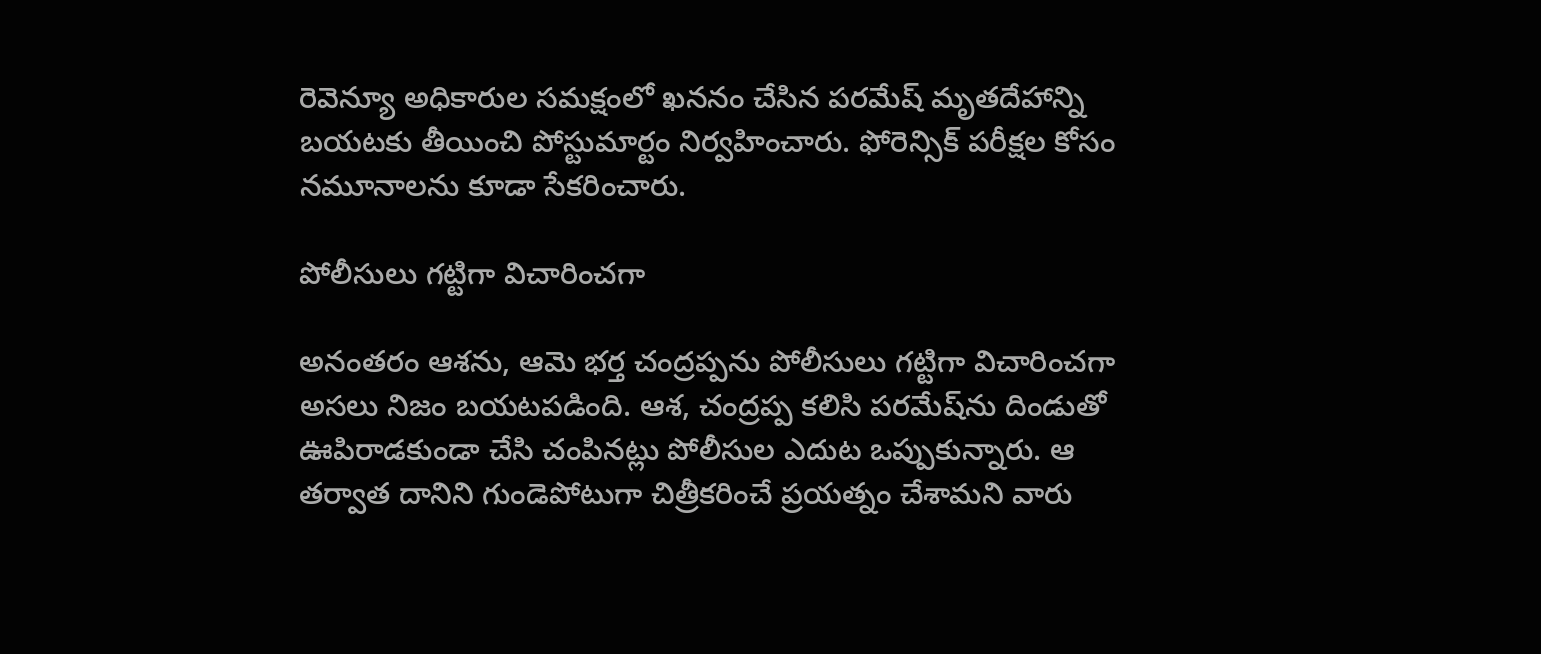రెవెన్యూ అధికారుల సమక్షంలో ఖననం చేసిన పరమేష్ మృతదేహాన్ని బయటకు తీయించి పోస్టుమార్టం నిర్వహించారు. ఫోరెన్సిక్ పరీక్షల కోసం నమూనాలను కూడా సేకరించారు.

పోలీసులు గట్టిగా విచారించగా

అనంతరం ఆశను, ఆమె భర్త చంద్రప్పను పోలీసులు గట్టిగా విచారించగా అసలు నిజం బయటపడింది. ఆశ, చంద్రప్ప కలిసి పరమేష్‌ను దిండుతో ఊపిరాడకుండా చేసి చంపినట్లు పోలీసుల ఎదుట ఒప్పుకున్నారు. ఆ తర్వాత దానిని గుండెపోటుగా చిత్రీకరించే ప్రయత్నం చేశామని వారు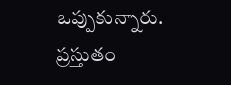ఒప్పుకున్నారు. ప్రస్తుతం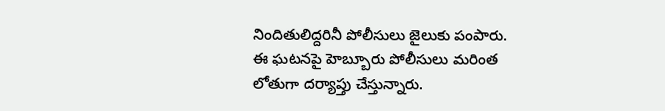నిందితులిద్దరినీ పోలీసులు జైలుకు పంపారు. ఈ ఘటనపై హెబ్బూరు పోలీసులు మరింత లోతుగా దర్యాప్తు చేస్తున్నారు.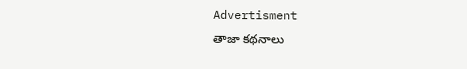Advertisment
తాజా కథనాలు